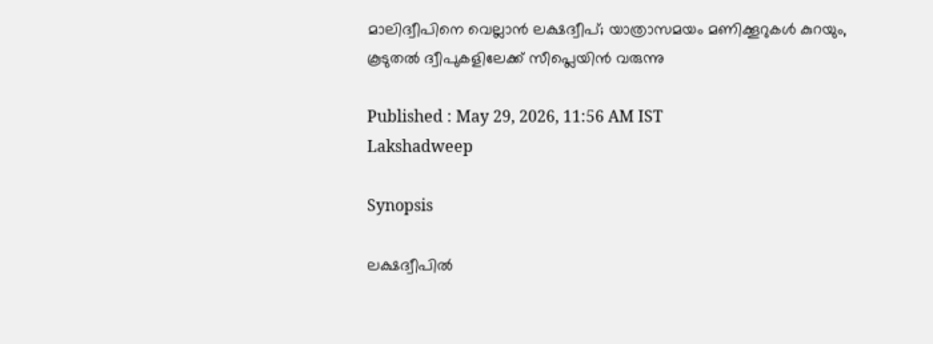മാലിദ്വീപിനെ വെല്ലാന്‍ ലക്ഷദ്വീപ്; യാത്രാസമയം മണിക്കൂറുകൾ കുറയും, കൂടുതല്‍ ദ്വീപുകളിലേക്ക് സീപ്ലെയിന്‍ വരുന്നു

Published : May 29, 2026, 11:56 AM IST
Lakshadweep

Synopsis

ലക്ഷദ്വീപില്‍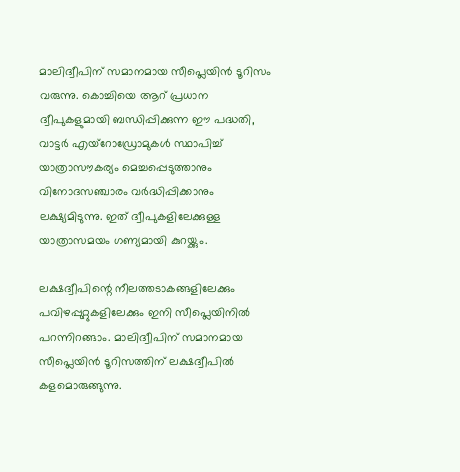മാലിദ്വീപിന് സമാനമായ സീപ്ലെയിന്‍ ടൂറിസം വരുന്നു. കൊച്ചിയെ ആറ് പ്രധാന ദ്വീപുകളുമായി ബന്ധിപ്പിക്കുന്ന ഈ പദ്ധതി, വാട്ടര്‍ എയ്റോഡ്രോമുകള്‍ സ്ഥാപിച്ച് യാത്രാസൗകര്യം മെച്ചപ്പെടുത്താനും വിനോദസഞ്ചാരം വര്‍ദ്ധിപ്പിക്കാനും ലക്ഷ്യമിടുന്നു. ഇത് ദ്വീപുകളിലേക്കുള്ള യാത്രാസമയം ഗണ്യമായി കുറയ്ക്കും.

ലക്ഷദ്വീപിന്റെ നീലത്തടാകങ്ങളിലേക്കും പവിഴപ്പുറ്റുകളിലേക്കും ഇനി സീപ്ലെയിനില്‍ പറന്നിറങ്ങാം. മാലിദ്വീപിന് സമാനമായ സീപ്ലെയിന്‍ ടൂറിസത്തിന് ലക്ഷദ്വീപില്‍ കളമൊരുങ്ങുന്നു.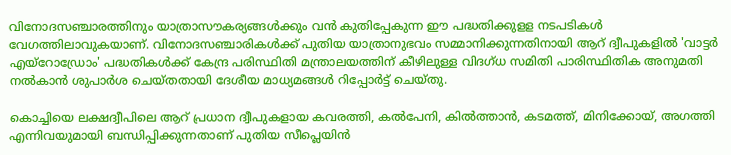വിനോദസഞ്ചാരത്തിനും യാത്രാസൗകര്യങ്ങള്‍ക്കും വന്‍ കുതിപ്പേകുന്ന ഈ പദ്ധതിക്കുളള നടപടികള്‍ വേഗത്തിലാവുകയാണ്. വിനോദസഞ്ചാരികള്‍ക്ക് പുതിയ യാത്രാനുഭവം സമ്മാനിക്കുന്നതിനായി ആറ് ദ്വീപുകളില്‍ 'വാട്ടര്‍ എയ്റോഡ്രോം' പദ്ധതികള്‍ക്ക് കേന്ദ്ര പരിസ്ഥിതി മന്ത്രാലയത്തിന് കീഴിലുള്ള വിദഗ്ധ സമിതി പാരിസ്ഥിതിക അനുമതി നല്‍കാന്‍ ശുപാര്‍ശ ചെയ്തതായി ദേശീയ മാധ്യമങ്ങള്‍ റിപ്പോര്‍ട്ട് ചെയ്തു.

കൊച്ചിയെ ലക്ഷദ്വീപിലെ ആറ് പ്രധാന ദ്വീപുകളായ കവരത്തി, കല്‍പേനി, കില്‍ത്താന്‍, കടമത്ത്, മിനിക്കോയ്, അഗത്തി എന്നിവയുമായി ബന്ധിപ്പിക്കുന്നതാണ് പുതിയ സീപ്ലെയിന്‍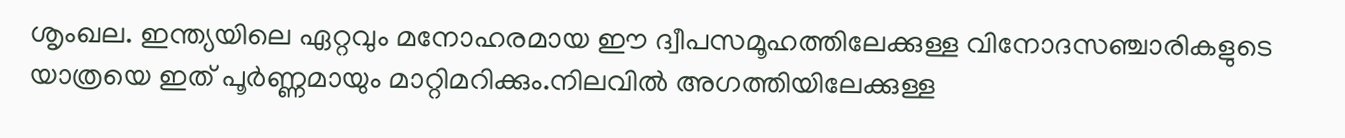ശൃംഖല. ഇന്ത്യയിലെ ഏറ്റവും മനോഹരമായ ഈ ദ്വീപസമൂഹത്തിലേക്കുള്ള വിനോദസഞ്ചാരികളുടെ യാത്രയെ ഇത് പൂര്‍ണ്ണമായും മാറ്റിമറിക്കും.നിലവില്‍ അഗത്തിയിലേക്കുള്ള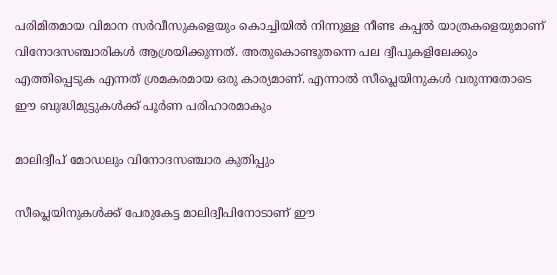പരിമിതമായ വിമാന സര്‍വീസുകളെയും കൊച്ചിയില്‍ നിന്നുള്ള നീണ്ട കപ്പല്‍ യാത്രകളെയുമാണ് വിനോദസഞ്ചാരികള്‍ ആശ്രയിക്കുന്നത്. അതുകൊണ്ടുതന്നെ പല ദ്വീപുകളിലേക്കും എത്തിപ്പെടുക എന്നത് ശ്രമകരമായ ഒരു കാര്യമാണ്. എന്നാല്‍ സീപ്ലെയിനുകള്‍ വരുന്നതോടെ ഈ ബുദ്ധിമുട്ടുകള്‍ക്ക് പൂര്‍ണ പരിഹാരമാകും

മാലിദ്വീപ് മോഡലും വിനോദസഞ്ചാര കുതിപ്പും

സീപ്ലെയിനുകള്‍ക്ക് പേരുകേട്ട മാലിദ്വീപിനോടാണ് ഈ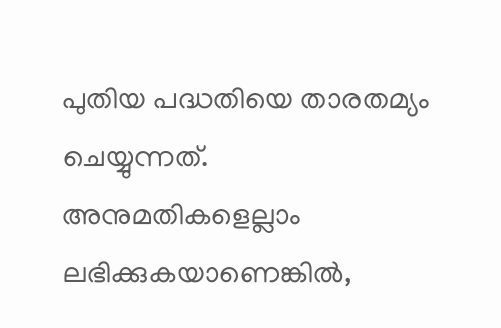പുതിയ പദ്ധതിയെ താരതമ്യം ചെയ്യുന്നത്. അനുമതികളെല്ലാം ലഭിക്കുകയാണെങ്കില്‍,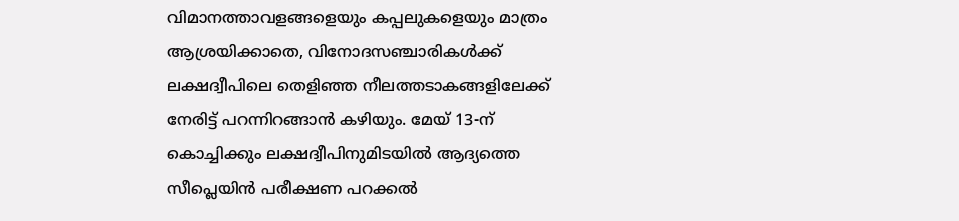വിമാനത്താവളങ്ങളെയും കപ്പലുകളെയും മാത്രം ആശ്രയിക്കാതെ, വിനോദസഞ്ചാരികള്‍ക്ക് ലക്ഷദ്വീപിലെ തെളിഞ്ഞ നീലത്തടാകങ്ങളിലേക്ക് നേരിട്ട് പറന്നിറങ്ങാന്‍ കഴിയും. മേയ് 13-ന് കൊച്ചിക്കും ലക്ഷദ്വീപിനുമിടയില്‍ ആദ്യത്തെ സീപ്ലെയിന്‍ പരീക്ഷണ പറക്കല്‍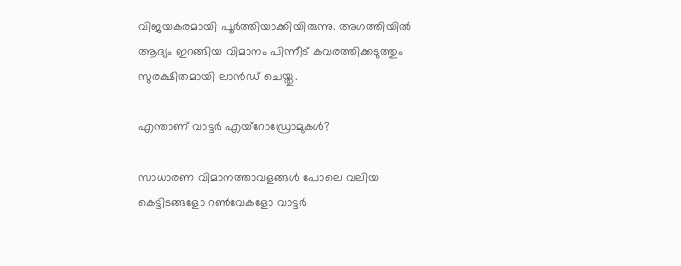വിജയകരമായി പൂര്‍ത്തിയാക്കിയിരുന്നു. അഗത്തിയില്‍ ആദ്യം ഇറങ്ങിയ വിമാനം പിന്നീട് കവരത്തിക്കടുത്തും സുരക്ഷിതമായി ലാന്‍ഡ് ചെയ്തു.

എന്താണ് വാട്ടര്‍ എയ്റോഡ്രോമുകള്‍?

സാധാരണ വിമാനത്താവളങ്ങള്‍ പോലെ വലിയ കെട്ടിടങ്ങളോ റണ്‍വേകളോ വാട്ടര്‍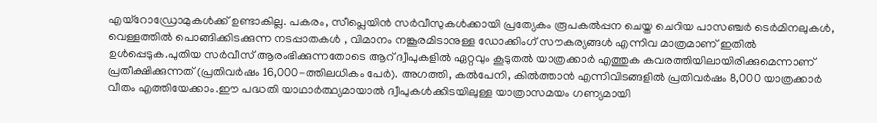എയ്റോഡ്രോമുകള്‍ക്ക് ഉണ്ടാകില്ല. പകരം, സീപ്ലെയിന്‍ സര്‍വീസുകള്‍ക്കായി പ്രത്യേകം രൂപകല്‍പ്പന ചെയ്ത ചെറിയ പാസഞ്ചര്‍ ടെര്‍മിനലുകള്‍, വെള്ളത്തില്‍ പൊങ്ങിക്കിടക്കുന്ന നടപ്പാതകള്‍ , വിമാനം നങ്കൂരമിടാനുള്ള ഡോക്കിംഗ് സൗകര്യങ്ങള്‍ എന്നിവ മാത്രമാണ് ഇതില്‍ ഉള്‍പ്പെടുക.പുതിയ സര്‍വീസ് ആരംഭിക്കുന്നതോടെ ആറ് ദ്വീപുകളില്‍ ഏറ്റവും കൂടുതല്‍ യാത്രക്കാര്‍ എത്തുക കവരത്തിയിലായിരിക്കുമെന്നാണ് പ്രതീക്ഷിക്കുന്നത് (പ്രതിവര്‍ഷം 16,000-ത്തിലധികം പേര്‍). അഗത്തി, കല്‍പേനി, കില്‍ത്താന്‍ എന്നിവിടങ്ങളില്‍ പ്രതിവര്‍ഷം 8,000 യാത്രക്കാര്‍ വീതം എത്തിയേക്കാം.ഈ പദ്ധതി യാഥാര്‍ത്ഥ്യമായാല്‍ ദ്വീപുകള്‍ക്കിടയിലുള്ള യാത്രാസമയം ഗണ്യമായി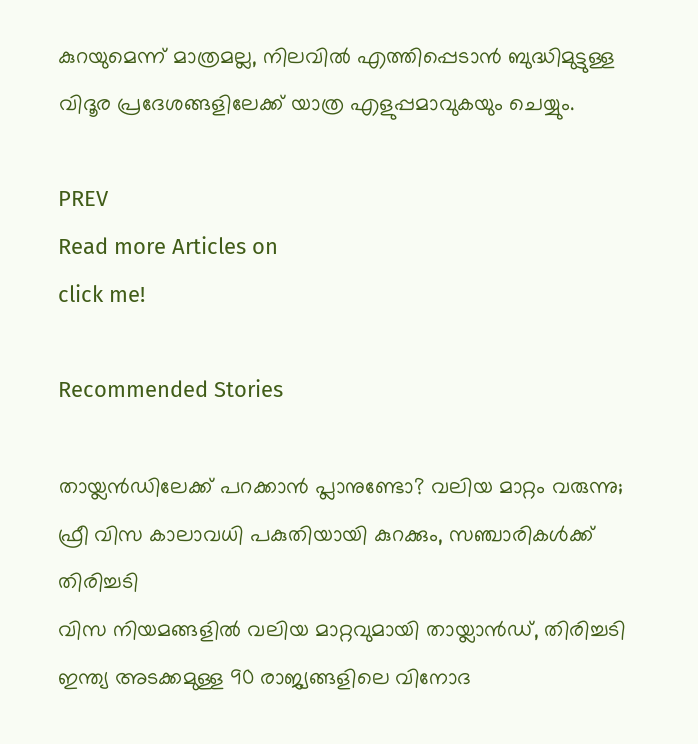കുറയുമെന്ന് മാത്രമല്ല, നിലവില്‍ എത്തിപ്പെടാന്‍ ബുദ്ധിമുട്ടുള്ള വിദൂര പ്രദേശങ്ങളിലേക്ക് യാത്ര എളുപ്പമാവുകയും ചെയ്യും.

PREV
Read more Articles on
click me!

Recommended Stories

തായ്ലന്‍ഡിലേക്ക് പറക്കാന്‍ പ്ലാനുണ്ടോ? വലിയ മാറ്റം വരുന്നു; ഫ്രീ വിസ കാലാവധി പകുതിയായി കുറക്കും, സഞ്ചാരികള്‍ക്ക് തിരിച്ചടി
വിസ നിയമങ്ങളിൽ വലിയ മാറ്റവുമായി തായ്ലാൻഡ്, തിരിച്ചടി ഇന്ത്യ അടക്കമുള്ള 90 രാജ്യങ്ങളിലെ വിനോദ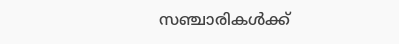സഞ്ചാരികൾക്ക്